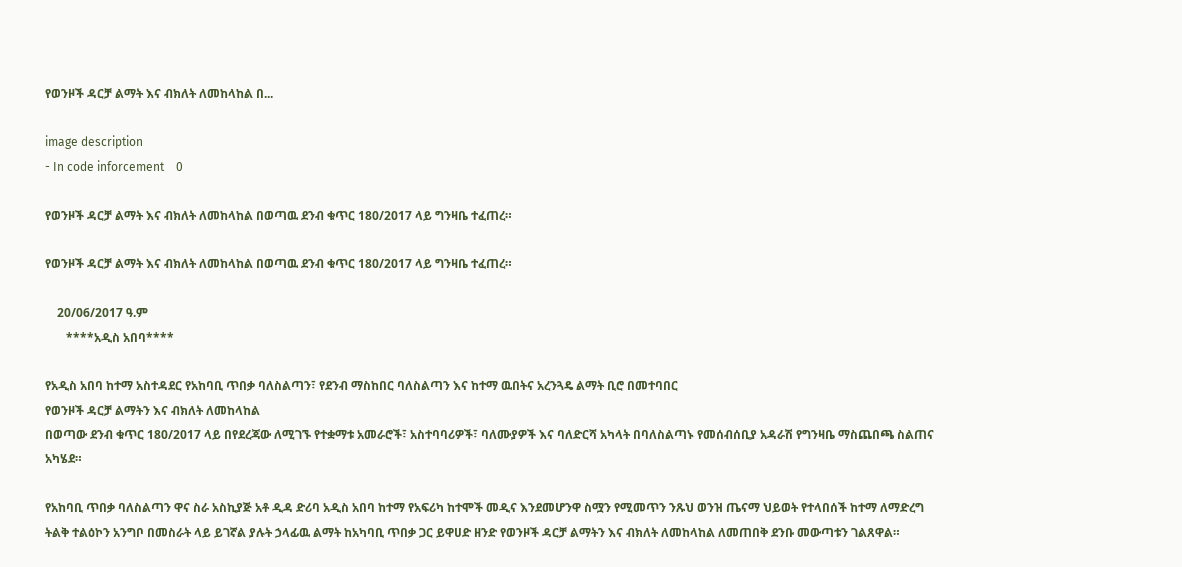የወንዞች ዳርቻ ልማት እና ብክለት ለመከላከል በ...

image description
- In code inforcement    0

የወንዞች ዳርቻ ልማት እና ብክለት ለመከላከል በወጣዉ ደንብ ቁጥር 180/2017 ላይ ግንዛቤ ተፈጠረ።

የወንዞች ዳርቻ ልማት እና ብክለት ለመከላከል በወጣዉ ደንብ ቁጥር 180/2017 ላይ ግንዛቤ ተፈጠረ።

    20/06/2017 ዓ.ም
       ****አዲስ አበባ****

የአዲስ አበባ ከተማ አስተዳደር የአከባቢ ጥበቃ ባለስልጣን፣ የደንብ ማስከበር ባለስልጣን እና ከተማ ዉበትና አረንጓዴ ልማት ቢሮ በመተባበር
የወንዞች ዳርቻ ልማትን እና ብክለት ለመከላከል
በወጣው ደንብ ቁጥር 180/2017 ላይ በየደረጃው ለሚገኙ የተቋማቱ አመራሮች፣ አስተባባሪዎች፣ ባለሙያዎች እና ባለድርሻ አካላት በባለስልጣኑ የመሰብሰቢያ አዳራሽ የግንዛቤ ማስጨበጫ ስልጠና አካሄደ።

የአከባቢ ጥበቃ ባለስልጣን ዋና ስራ አስኪያጅ አቶ ዲዳ ድሪባ አዲስ አበባ ከተማ የአፍሪካ ከተሞች መዲና እንደመሆንዋ ስሟን የሚመጥን ንጹህ ወንዝ ጤናማ ህይወት የተላበሰች ከተማ ለማድረግ ትልቅ ተልዕኮን አንግቦ በመስራት ላይ ይገኛል ያሉት ኃላፊዉ ልማት ከአካባቢ ጥበቃ ጋር ይዋሀድ ዘንድ የወንዞች ዳርቻ ልማትን እና ብክለት ለመከላከል ለመጠበቅ ደንቡ መውጣቱን ገልጸዋል።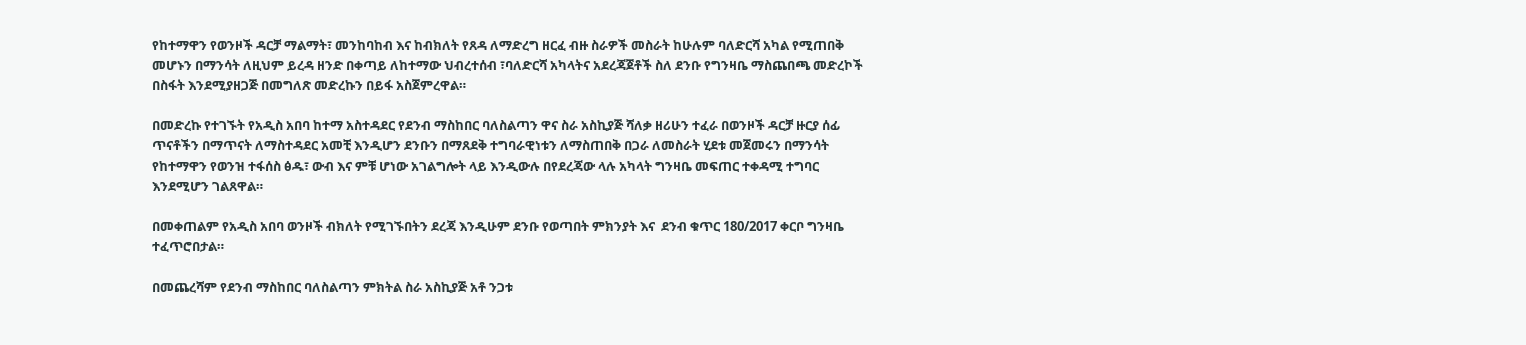የከተማዋን የወንዞች ዳርቻ ማልማት፣ መንከባከብ እና ከብክለት የጸዳ ለማድረግ ዘርፈ ብዙ ስራዎች መስራት ከሁሉም ባለድርሻ አካል የሚጠበቅ መሆኑን በማንሳት ለዚህም ይረዳ ዘንድ በቀጣይ ለከተማው ህብረተሰብ ፣ባለድርሻ አካላትና አደረጃጀቶች ስለ ደንቡ የግንዛቤ ማስጨበጫ መድረኮች በስፋት እንደሚያዘጋጅ በመግለጽ መድረኩን በይፋ አስጀምረዋል።

በመድረኩ የተገኙት የአዲስ አበባ ከተማ አስተዳደር የደንብ ማስከበር ባለስልጣን ዋና ስራ አስኪያጅ ሻለቃ ዘሪሁን ተፈራ በወንዞች ዳርቻ ዙርያ ሰፊ ጥናቶችን በማጥናት ለማስተዳደር አመቺ እንዲሆን ደንቡን በማጸደቅ ተግባራዊነቱን ለማስጠበቅ በጋራ ለመስራት ሂደቱ መጀመሩን በማንሳት የከተማዋን የወንዝ ተፋሰስ ፅዱ፣ ውብ እና ምቹ ሆነው አገልግሎት ላይ እንዲውሉ በየደረጃው ላሉ አካላት ግንዛቤ መፍጠር ተቀዳሚ ተግባር እንደሚሆን ገልጸዋል።

በመቀጠልም የአዲስ አበባ ወንዞች ብክለት የሚገኙበትን ደረጃ እንዲሁም ደንቡ የወጣበት ምክንያት እና  ደንብ ቁጥር 180/2017 ቀርቦ ግንዛቤ ተፈጥሮበታል።

በመጨረሻም የደንብ ማስከበር ባለስልጣን ምክትል ስራ አስኪያጅ አቶ ንጋቱ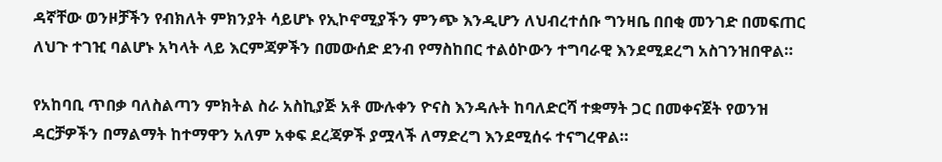ዳኛቸው ወንዞቻችን የብክለት ምክንያት ሳይሆኑ የኢኮኖሚያችን ምንጭ እንዲሆን ለህብረተሰቡ ግንዛቤ በበቂ መንገድ በመፍጠር ለህጉ ተገዢ ባልሆኑ አካላት ላይ እርምጃዎችን በመውሰድ ደንብ የማስከበር ተልዕኮውን ተግባራዊ እንደሚደረግ አስገንዝበዋል።

የአከባቢ ጥበቃ ባለስልጣን ምክትል ስራ አስኪያጅ አቶ ሙሉቀን ዮናስ እንዳሉት ከባለድርሻ ተቋማት ጋር በመቀናጀት የወንዝ ዳርቻዎችን በማልማት ከተማዋን አለም አቀፍ ደረጃዎች ያሟላች ለማድረግ እንደሚሰሩ ተናግረዋል።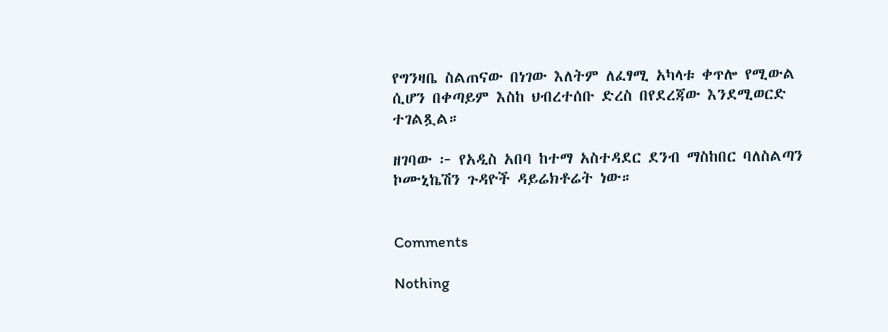የግንዛቤ ስልጠናው በነገው እለትም ለፈፃሚ አካላቱ ቀጥሎ የሚውል ሲሆን በቀጣይም እስከ ህብረተሰቡ ድረስ በየደረጃው እንደሚወርድ ተገልጿል።

ዘገባው ፦ የአዲስ አበባ ከተማ አስተዳደር ደንብ ማስከበር ባለስልጣን ኮሙኒኬሽን ጉዳዮች ዳይሬክቶሬት ነው።


Comments

Nothing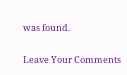was found.

Leave Your Comments